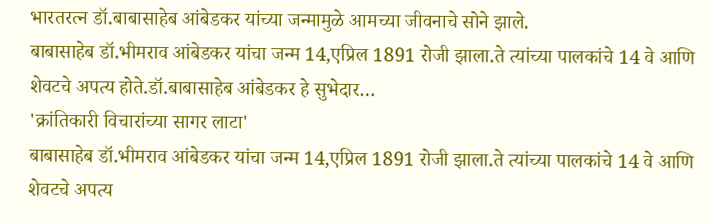भारतरत्न डॉ.बाबासाहेब आंबेडकर यांच्या जन्मामुळे आमच्या जीवनाचे सोने झाले.
बाबासाहेब डॉ.भीमराव आंबेडकर यांचा जन्म 14,एप्रिल 1891 रोजी झाला.ते त्यांच्या पालकांचे 14 वे आणि शेवटचे अपत्य होते.डॉ.बाबासाहेब आंबेडकर हे सुभेदार…
'क्रांतिकारी विचारांच्या सागर लाटा'
बाबासाहेब डॉ.भीमराव आंबेडकर यांचा जन्म 14,एप्रिल 1891 रोजी झाला.ते त्यांच्या पालकांचे 14 वे आणि शेवटचे अपत्य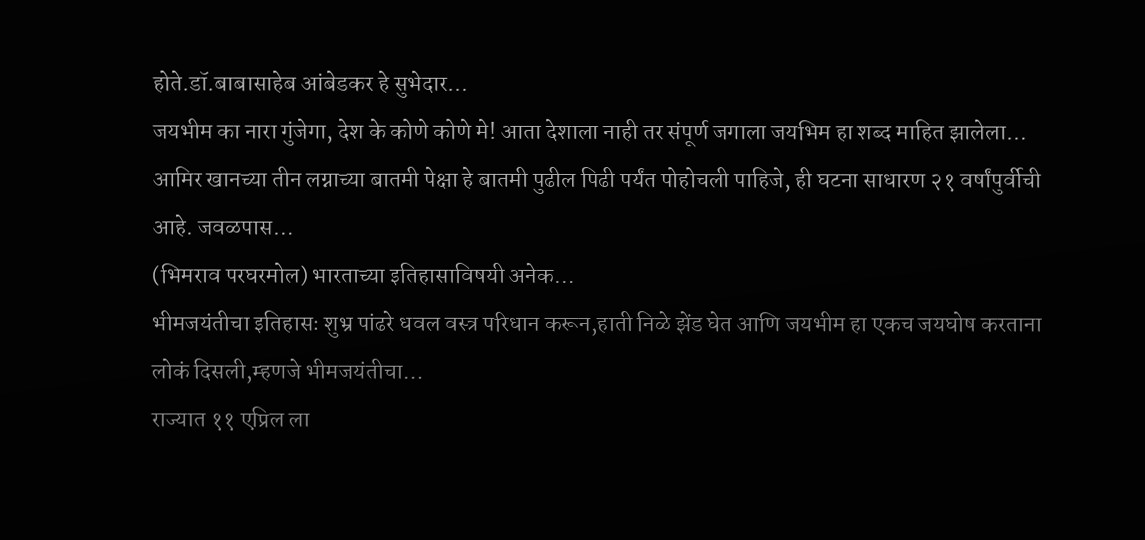होते.डॉ.बाबासाहेब आंबेडकर हे सुभेदार…
जयभीम का नारा गुंजेगा, देश के कोणे कोणे मे! आता देशाला नाही तर संपूर्ण जगाला जयभिम हा शब्द माहित झालेला…
आमिर खानच्या तीन लग्नाच्या बातमी पेक्षा हे बातमी पुढील पिढी पर्यंत पोहोचली पाहिजे, ही घटना साधारण २१ वर्षांपुर्वीची आहे. जवळपास…
(भिमराव परघरमोल) भारताच्या इतिहासाविषयी अनेक…
भीमजयंतीचा इतिहासः शुभ्र पांढरे धवल वस्त्र परिधान करून,हाती निळे झेंड घेत आणि जयभीम हा एकच जयघोष करताना लोकं दिसली,म्हणजे भीमजयंतीचा…
राज्यात ११ एप्रिल ला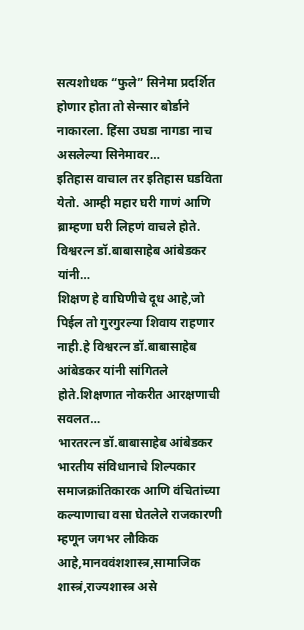सत्यशोधक “फुले” सिनेमा प्रदर्शित होणार होता तो सेन्सार बोर्डाने नाकारला. हिंसा उघडा नागडा नाच असलेल्या सिनेमावर…
इतिहास वाचाल तर इतिहास घडविता येतो. आम्ही महार घरी गाणं आणि ब्राम्हणा घरी लिहणं वाचले होते. विश्वरत्न डॉ.बाबासाहेब आंबेडकर यांनी…
शिक्षण हे वाघिणीचे दूध आहे,जो पिईल तो गुरगुरल्या शिवाय राहणार नाही.हे विश्वरत्न डॉ.बाबासाहेब आंबेडकर यांनी सांगितले होते.शिक्षणात नोकरीत आरक्षणाची सवलत…
भारतरत्न डॉ.बाबासाहेब आंबेडकर भारतीय संविधानाचे शिल्पकार समाजक्रांतिकारक आणि वंचितांच्या कल्याणाचा वसा घेतलेले राजकारणी म्हणून जगभर लौकिक आहे,मानववंशशास्त्र,सामाजिक शास्त्रं,राज्यशास्त्र असे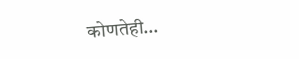कोणतेही…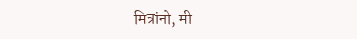मित्रांनो, मी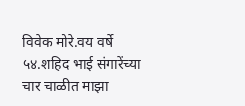विवेक मोरे.वय वर्षे ५४.शहिद भाई संगारेंच्या चार चाळीत माझा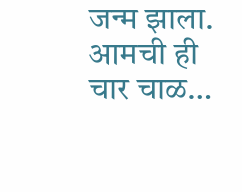जन्म झाला. आमची ही चार चाळ…